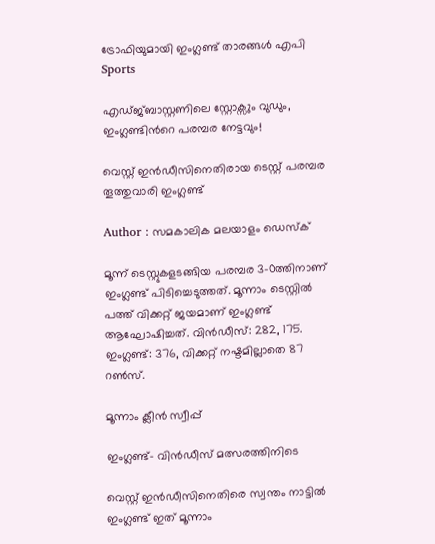ട്രോഫിയുമായി ഇംഗ്ലണ്ട് താരങ്ങള്‍ എപി
Sports

എഡ്ജ്ബാസ്റ്റണിലെ സ്റ്റോക്സും വുഡും, ഇംഗ്ലണ്ടിന്‍റെ പരമ്പര നേട്ടവും!

വെസ്റ്റ് ഇന്‍ഡീസിനെതിരായ ടെസ്റ്റ് പരമ്പര തൂത്തുവാരി ഇംഗ്ലണ്ട്

Author : സമകാലിക മലയാളം ഡെസ്ക്

മൂന്ന് ടെസ്റ്റുകളടങ്ങിയ പരമ്പര 3-0ത്തിനാണ് ഇംഗ്ലണ്ട് പിടിച്ചെടുത്തത്. മൂന്നാം ടെസ്റ്റില്‍ പത്ത് വിക്കറ്റ് ജയമാണ് ഇംഗ്ലണ്ട് ആഘോഷിച്ചത്. വിന്‍ഡീസ്: 282, 175. ഇംഗ്ലണ്ട്: 376, വിക്കറ്റ് നഷ്ടമില്ലാതെ 87 റണ്‍സ്.

മൂന്നാം ക്ലീന്‍ സ്വീപ്പ്

ഇംഗ്ലണ്ട്- വിന്‍ഡീസ് മത്സരത്തിനിടെ

വെസ്റ്റ് ഇന്‍ഡീസിനെതിരെ സ്വന്തം നാട്ടില്‍ ഇംഗ്ലണ്ട് ഇത് മൂന്നാം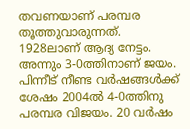തവണയാണ് പരമ്പര തൂത്തുവാരുന്നത്. 1928ലാണ് ആദ്യ നേട്ടം. അന്നും 3-0ത്തിനാണ് ജയം. പിന്നീട് നീണ്ട വര്‍ഷങ്ങള്‍ക്ക് ശേഷം 2004ല്‍ 4-0ത്തിനു പരമ്പര വിജയം. 20 വര്‍ഷം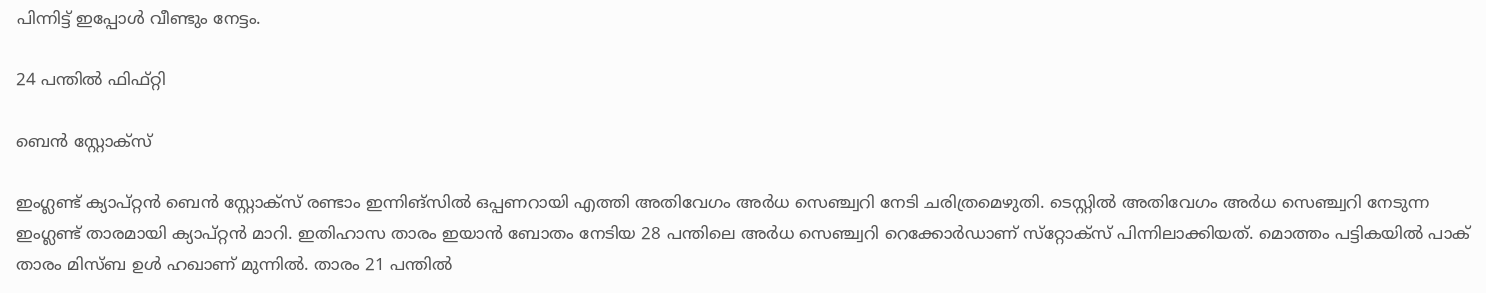പിന്നിട്ട് ഇപ്പോള്‍ വീണ്ടും നേട്ടം.

24 പന്തില്‍ ഫിഫ്റ്റി

ബെന്‍ സ്റ്റോക്സ്

ഇംഗ്ലണ്ട് ക്യാപ്റ്റന്‍ ബെന്‍ സ്റ്റോക്‌സ് രണ്ടാം ഇന്നിങ്‌സില്‍ ഒപ്പണറായി എത്തി അതിവേഗം അര്‍ധ സെഞ്ച്വറി നേടി ചരിത്രമെഴുതി. ടെസ്റ്റില്‍ അതിവേഗം അര്‍ധ സെഞ്ച്വറി നേടുന്ന ഇംഗ്ലണ്ട് താരമായി ക്യാപ്റ്റന്‍ മാറി. ഇതിഹാസ താരം ഇയാന്‍ ബോതം നേടിയ 28 പന്തിലെ അര്‍ധ സെഞ്ച്വറി റെക്കോര്‍ഡാണ് സ്‌റ്റോക്‌സ് പിന്നിലാക്കിയത്. മൊത്തം പട്ടികയില്‍ പാക് താരം മിസ്ബ ഉള്‍ ഹഖാണ് മുന്നില്‍. താരം 21 പന്തില്‍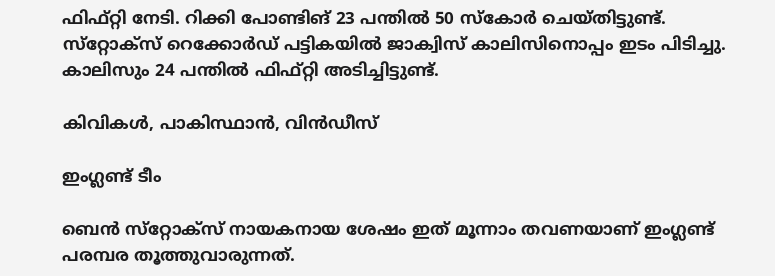ഫിഫ്റ്റി നേടി. റിക്കി പോണ്ടിങ് 23 പന്തില്‍ 50 സ്‌കോര്‍ ചെയ്തിട്ടുണ്ട്. സ്‌റ്റോക്‌സ് റെക്കോര്‍ഡ് പട്ടികയില്‍ ജാക്വിസ് കാലിസിനൊപ്പം ഇടം പിടിച്ചു. കാലിസും 24 പന്തില്‍ ഫിഫ്റ്റി അടിച്ചിട്ടുണ്ട്.

കിവികള്‍, പാകിസ്ഥാന്‍, വിന്‍ഡീസ്

ഇംഗ്ലണ്ട് ടീം

ബെന്‍ സ്‌റ്റോക്‌സ് നായകനായ ശേഷം ഇത് മൂന്നാം തവണയാണ് ഇംഗ്ലണ്ട് പരമ്പര തൂത്തുവാരുന്നത്.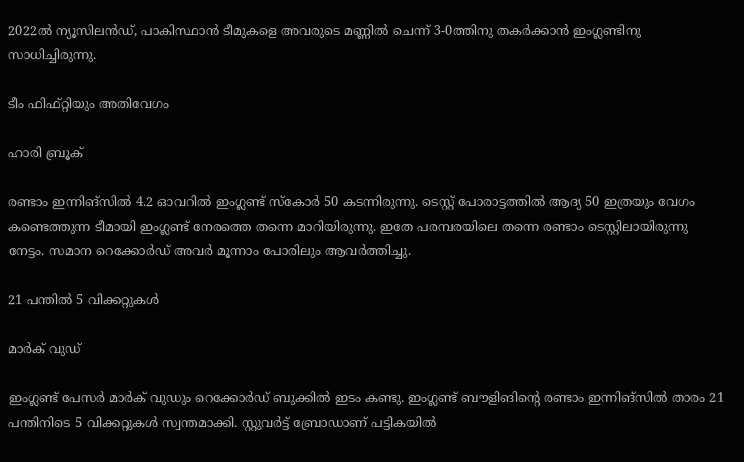2022ല്‍ ന്യൂസിലന്‍ഡ്, പാകിസ്ഥാന്‍ ടീമുകളെ അവരുടെ മണ്ണില്‍ ചെന്ന് 3-0ത്തിനു തകര്‍ക്കാന്‍ ഇംഗ്ലണ്ടിനു സാധിച്ചിരുന്നു.

ടീം ഫിഫ്റ്റിയും അതിവേഗം

ഹാരി ബ്രൂക്

രണ്ടാം ഇന്നിങ്‌സില്‍ 4.2 ഓവറില്‍ ഇംഗ്ലണ്ട് സ്‌കോര്‍ 50 കടന്നിരുന്നു. ടെസ്റ്റ് പോരാട്ടത്തില്‍ ആദ്യ 50 ഇത്രയും വേഗം കണ്ടെത്തുന്ന ടീമായി ഇംഗ്ലണ്ട് നേരത്തെ തന്നെ മാറിയിരുന്നു. ഇതേ പരമ്പരയിലെ തന്നെ രണ്ടാം ടെസ്റ്റിലായിരുന്നു നേട്ടം. സമാന റെക്കോര്‍ഡ് അവര്‍ മൂന്നാം പോരിലും ആവര്‍ത്തിച്ചു.

21 പന്തില്‍ 5 വിക്കറ്റുകള്‍

മാര്‍ക് വുഡ്

ഇംഗ്ലണ്ട് പേസര്‍ മാര്‍ക് വുഡും റെക്കോര്‍ഡ് ബുക്കില്‍ ഇടം കണ്ടു. ഇംഗ്ലണ്ട് ബൗളിങിന്റെ രണ്ടാം ഇന്നിങ്‌സില്‍ താരം 21 പന്തിനിടെ 5 വിക്കറ്റുകള്‍ സ്വന്തമാക്കി. സ്റ്റുവര്‍ട്ട് ബ്രോഡാണ് പട്ടികയില്‍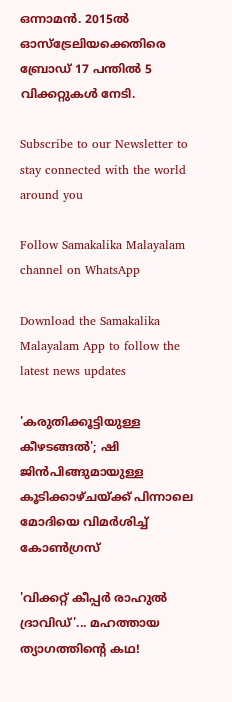ഒന്നാമന്‍. 2015ല്‍ ഓസ്‌ട്രേലിയക്കെതിരെ ബ്രോഡ് 17 പന്തില്‍ 5 വിക്കറ്റുകള്‍ നേടി.

Subscribe to our Newsletter to stay connected with the world around you

Follow Samakalika Malayalam channel on WhatsApp

Download the Samakalika Malayalam App to follow the latest news updates

'കരുതിക്കൂട്ടിയുള്ള കീഴടങ്ങല്‍'; ഷി ജിന്‍പിങ്ങുമായുള്ള കൂടിക്കാഴ്ചയ്ക്ക് പിന്നാലെ മോദിയെ വിമര്‍ശിച്ച് കോണ്‍ഗ്രസ്

'വിക്കറ്റ് കീപ്പർ രാഹുൽ ദ്രാവിഡ്'... മഹത്തായ ത്യാഗത്തിന്റെ കഥ!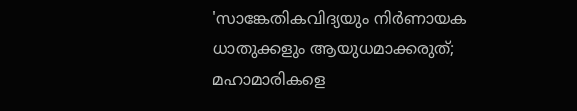'സാങ്കേതികവിദ്യയും നിര്‍ണായക ധാതുക്കളും ആയുധമാക്കരുത്; മഹാമാരികളെ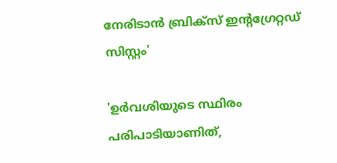നേരിടാന്‍ ബ്രിക്‌സ് ഇന്റഗ്രേറ്റഡ് സിസ്റ്റം'

'ഉർവശിയുടെ സ്ഥിരം പരിപാടിയാണിത്,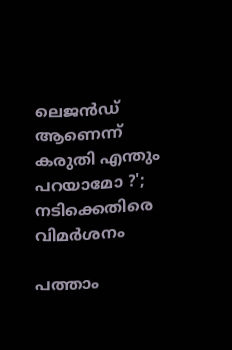ലെജൻഡ് ആണെന്ന് കരുതി എന്തും പറയാമോ ?'; നടിക്കെതിരെ വിമർശനം

പത്താം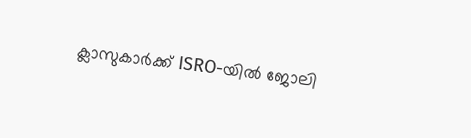ക്ലാസുകാർക്ക് ISRO-യിൽ ജോലി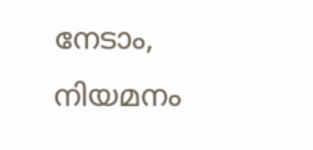നേടാം, നിയമനം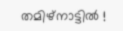തമിഴ്‌നാട്ടിൽ !